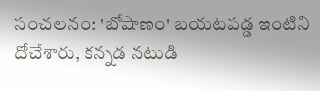సంచలనం: 'బోషాణం' బయటపడ్డ ఇంటిని దోచేశారు, కన్నడ నటుడి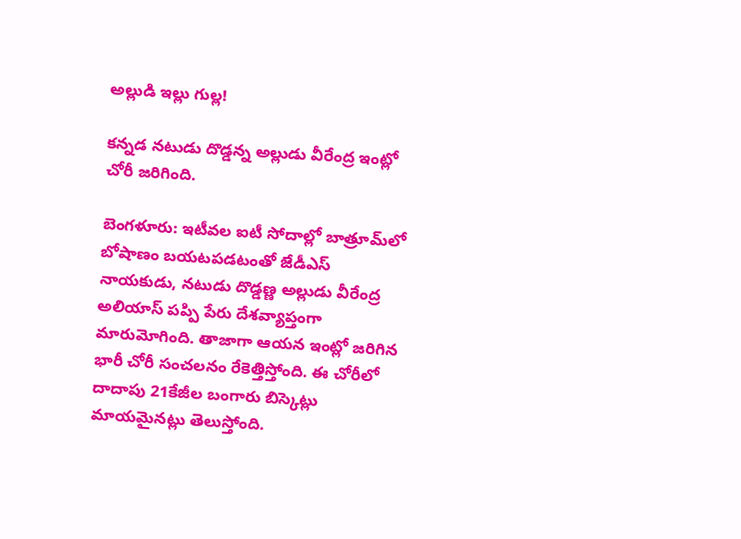అల్లుడి ఇల్లు గుల్ల!

కన్నడ నటుడు దొడ్డన్న అల్లుడు వీరేంద్ర ఇంట్లో చోరీ జరిగింది.

బెంగళూరు: ఇటీవల ఐటీ సోదాల్లో బాత్రూమ్‌లో బోషాణం బయటపడటంతో జేడీఎస్ నాయకుడు, నటుడు దొడ్డణ్ణ అల్లుడు వీరేంద్ర అలియాస్ పప్పి పేరు దేశవ్యాప్తంగా మారుమోగింది. తాజాగా ఆయన ఇంట్లో జరిగిన భారీ చోరీ సంచలనం రేకెత్తిస్తోంది. ఈ చోరీలో దాదాపు 21కేజీల బంగారు బిస్కెట్లు మాయమైనట్లు తెలుస్తోంది.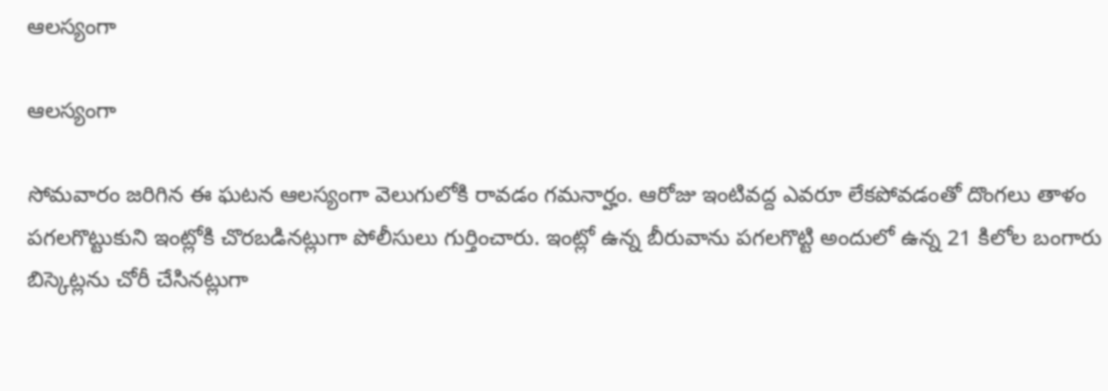ఆలస్యంగా

ఆలస్యంగా

సోమవారం జరిగిన ఈ ఘటన ఆలస్యంగా వెలుగులోకి రావడం గమనార్హం. ఆరోజు ఇంటివద్ద ఎవరూ లేకపోవడంతో దొంగలు తాళం పగలగొట్టుకుని ఇంట్లోకి చొరబడినట్లుగా పోలీసులు గుర్తించారు. ఇంట్లో ఉన్న బీరువాను పగలగొట్టి అందులో ఉన్న 21 కిలోల బంగారు బిస్కెట్లను చోరీ చేసినట్లుగా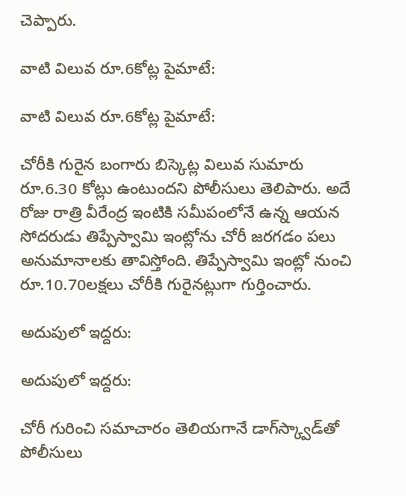చెప్పారు.

వాటి విలువ రూ.6కోట్ల పైమాటే:

వాటి విలువ రూ.6కోట్ల పైమాటే:

చోరీకి గురైన బంగారు బిస్కెట్ల విలువ సుమారు రూ.6.30 కోట్లు ఉంటుందని పోలీసులు తెలిపారు. అదే రోజు రాత్రి వీరేంద్ర ఇంటికి సమీపంలోనే ఉన్న ఆయన సోదరుడు తిప్పేస్వామి ఇంట్లోను చోరీ జరగడం పలు అనుమానాలకు తావిస్తోంది. తిప్పేస్వామి ఇంట్లో నుంచి రూ.10.70లక్షలు చోరీకి గురైనట్లుగా గుర్తించారు.

అదుపులో ఇద్దరు:

అదుపులో ఇద్దరు:

చోరీ గురించి సమాచారం తెలియగానే డాగ్‌స్క్వాడ్‌తో పోలీసులు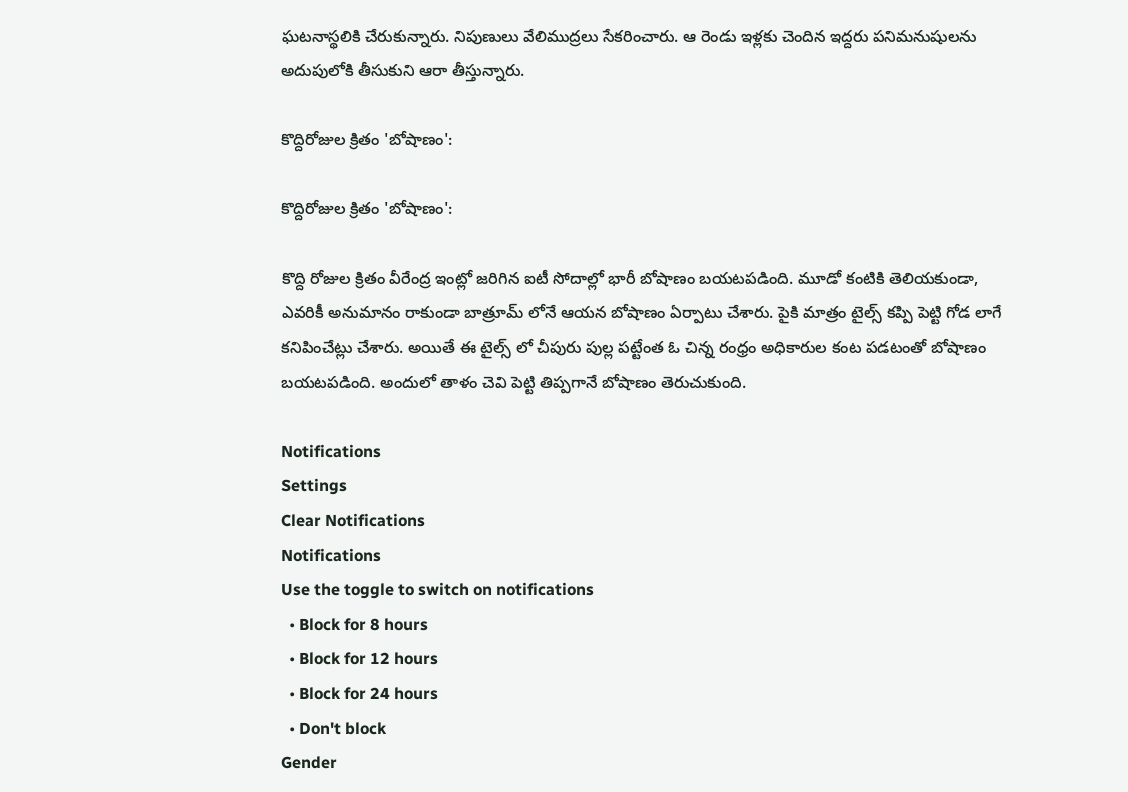ఘటనాస్థలికి చేరుకున్నారు. నిపుణులు వేలిముద్రలు సేకరించారు. ఆ రెండు ఇళ్లకు చెందిన ఇద్దరు పనిమనుషులను అదుపులోకి తీసుకుని ఆరా తీస్తున్నారు.

కొద్దిరోజుల క్రితం 'బోషాణం':

కొద్దిరోజుల క్రితం 'బోషాణం':

కొద్ది రోజుల క్రితం వీరేంద్ర ఇంట్లో జరిగిన ఐటీ సోదాల్లో భారీ బోషాణం బయటపడింది. మూడో కంటికి తెలియకుండా, ఎవరికీ అనుమానం రాకుండా బాత్రూమ్ లోనే ఆయన బోషాణం ఏర్పాటు చేశారు. పైకి మాత్రం టైల్స్ కప్పి పెట్టి గోడ లాగే కనిపించేట్లు చేశారు. అయితే ఈ టైల్స్ లో చీపురు పుల్ల పట్టేంత ఓ చిన్న రంధ్రం అధికారుల కంట పడటంతో బోషాణం బయటపడింది. అందులో తాళం చెవి పెట్టి తిప్పగానే బోషాణం తెరుచుకుంది.

Notifications
Settings
Clear Notifications
Notifications
Use the toggle to switch on notifications
  • Block for 8 hours
  • Block for 12 hours
  • Block for 24 hours
  • Don't block
Gender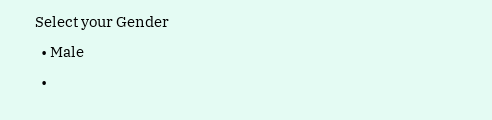Select your Gender
  • Male
  •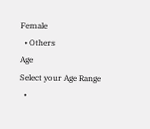Female
  • Others
Age
Select your Age Range
  •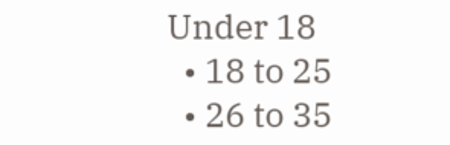Under 18
  • 18 to 25
  • 26 to 35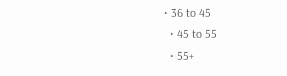• 36 to 45
  • 45 to 55
  • 55+